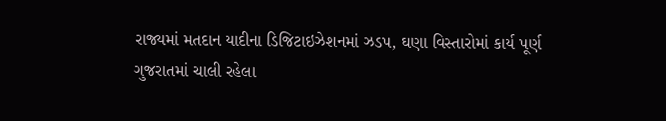રાજ્યમાં મતદાન યાદીના ડિજિટાઇઝેશનમાં ઝડપ, ઘણા વિસ્તારોમાં કાર્ય પૂર્ણ
ગુજરાતમાં ચાલી રહેલા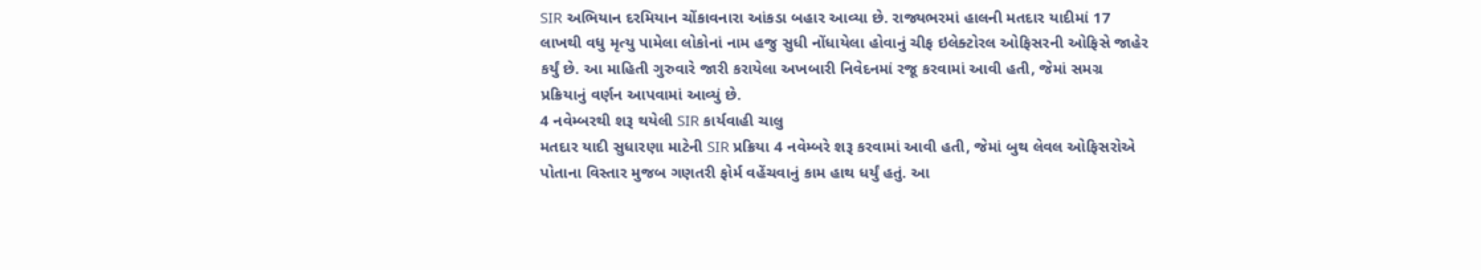SIR અભિયાન દરમિયાન ચોંકાવનારા આંકડા બહાર આવ્યા છે. રાજ્યભરમાં હાલની મતદાર યાદીમાં 17 લાખથી વધુ મૃત્યુ પામેલા લોકોનાં નામ હજુ સુધી નોંધાયેલા હોવાનું ચીફ ઇલેક્ટોરલ ઓફિસરની ઓફિસે જાહેર કર્યું છે. આ માહિતી ગુરુવારે જારી કરાયેલા અખબારી નિવેદનમાં રજૂ કરવામાં આવી હતી, જેમાં સમગ્ર પ્રક્રિયાનું વર્ણન આપવામાં આવ્યું છે.
4 નવેમ્બરથી શરૂ થયેલી SIR કાર્યવાહી ચાલુ
મતદાર યાદી સુધારણા માટેની SIR પ્રક્રિયા 4 નવેમ્બરે શરૂ કરવામાં આવી હતી, જેમાં બુથ લેવલ ઓફિસરોએ પોતાના વિસ્તાર મુજબ ગણતરી ફોર્મ વહેંચવાનું કામ હાથ ધર્યું હતું. આ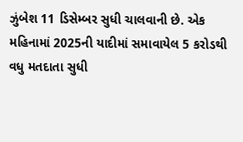ઝુંબેશ 11 ડિસેમ્બર સુધી ચાલવાની છે. એક મહિનામાં 2025ની યાદીમાં સમાવાયેલ 5 કરોડથી વધુ મતદાતા સુધી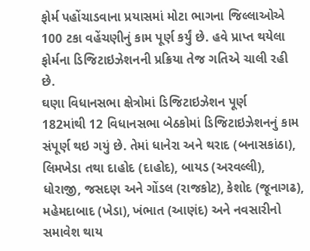ફોર્મ પહોંચાડવાના પ્રયાસમાં મોટા ભાગના જિલ્લાઓએ 100 ટકા વહેંચણીનું કામ પૂર્ણ કર્યું છે. હવે પ્રાપ્ત થયેલા ફોર્મના ડિજિટાઇઝેશનની પ્રક્રિયા તેજ ગતિએ ચાલી રહી છે.
ઘણા વિધાનસભા ક્ષેત્રોમાં ડિજિટાઇઝેશન પૂર્ણ
182માંથી 12 વિધાનસભા બેઠકોમાં ડિજિટાઇઝેશનનું કામ સંપૂર્ણ થઇ ગયું છે. તેમાં ધાનેરા અને થરાદ (બનાસકાંઠા), લિમખેડા તથા દાહોદ (દાહોદ), બાયડ (અરવલ્લી), ધોરાજી, જસદણ અને ગોંડલ (રાજકોટ), કેશોદ (જૂનાગઢ), મહેમદાબાદ (ખેડા), ખંભાત (આણંદ) અને નવસારીનો સમાવેશ થાય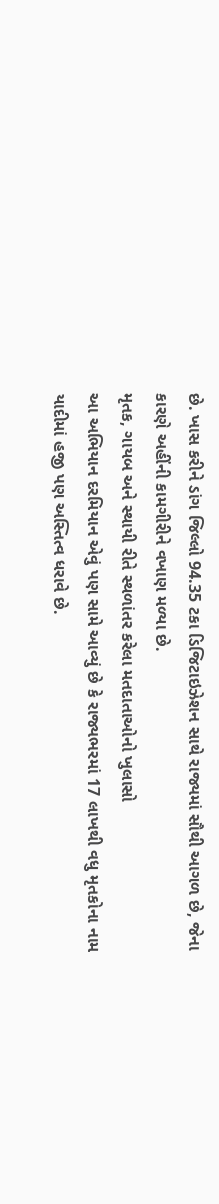છે. ખાસ કરીને ડાંગ જિલ્લો 94.35 ટકા ડિજિટાઇઝેશન સાથે રાજ્યમાં સૌથી આગળ છે, જેના કારણે અહીંની કામગીરીને વખાણ મળ્યા છે.
મૃતક, ગાયબ અને સ્થાયી રીતે સ્થળાંતર કરેલા મતદાતાઓનો ખુલાસો
આ અભિયાન દરમિયાન એવું પણ સામે આવ્યું છે કે રાજ્યભરમાં 17 લાખથી વધુ મૃતકોના નામ યાદીમાં હજી પણ અસ્તિત્વ ધરાવે છે.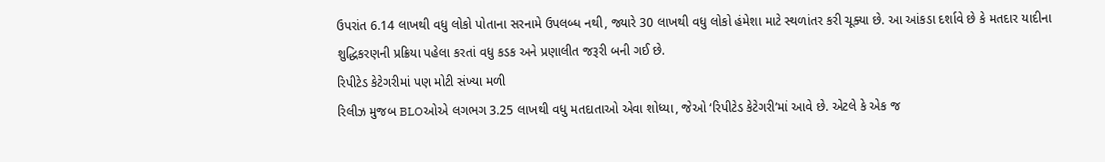ઉપરાંત 6.14 લાખથી વધુ લોકો પોતાના સરનામે ઉપલબ્ધ નથી, જ્યારે 30 લાખથી વધુ લોકો હંમેશા માટે સ્થળાંતર કરી ચૂક્યા છે. આ આંકડા દર્શાવે છે કે મતદાર યાદીના શુદ્ધિકરણની પ્રક્રિયા પહેલા કરતાં વધુ કડક અને પ્રણાલીત જરૂરી બની ગઈ છે.
રિપીટેડ કેટેગરીમાં પણ મોટી સંખ્યા મળી
રિલીઝ મુજબ BLOઓએ લગભગ 3.25 લાખથી વધુ મતદાતાઓ એવા શોધ્યા, જેઓ ‘રિપીટેડ કેટેગરી’માં આવે છે. એટલે કે એક જ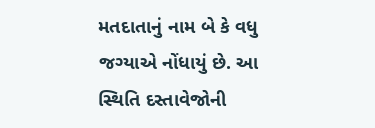મતદાતાનું નામ બે કે વધુ જગ્યાએ નોંધાયું છે. આ સ્થિતિ દસ્તાવેજોની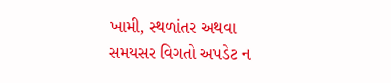ખામી, સ્થળાંતર અથવા સમયસર વિગતો અપડેટ ન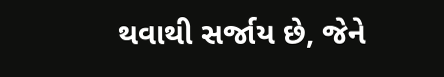થવાથી સર્જાય છે, જેને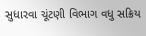સુધારવા ચૂંટણી વિભાગ વધુ સક્રિય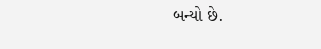બન્યો છે.